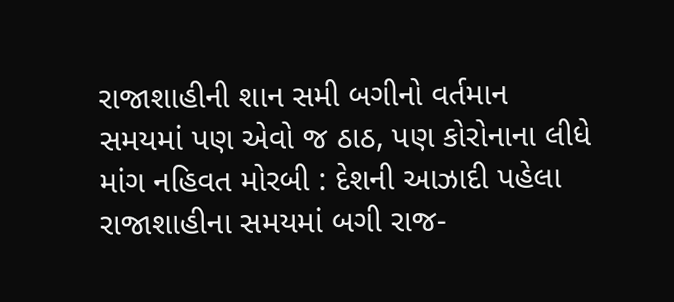રાજાશાહીની શાન સમી બગીનો વર્તમાન સમયમાં પણ એવો જ ઠાઠ, પણ કોરોનાના લીધે માંગ નહિવત મોરબી : દેશની આઝાદી પહેલા રાજાશાહીના સમયમાં બગી રાજ-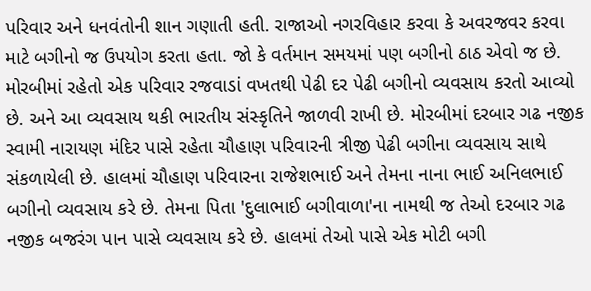પરિવાર અને ધનવંતોની શાન ગણાતી હતી. રાજાઓ નગરવિહાર કરવા કે અવરજવર કરવા માટે બગીનો જ ઉપયોગ કરતા હતા. જો કે વર્તમાન સમયમાં પણ બગીનો ઠાઠ એવો જ છે. મોરબીમાં રહેતો એક પરિવાર રજવાડાં વખતથી પેઢી દર પેઢી બગીનો વ્યવસાય કરતો આવ્યો છે. અને આ વ્યવસાય થકી ભારતીય સંસ્કૃતિને જાળવી રાખી છે. મોરબીમાં દરબાર ગઢ નજીક સ્વામી નારાયણ મંદિર પાસે રહેતા ચૌહાણ પરિવારની ત્રીજી પેઢી બગીના વ્યવસાય સાથે સંકળાયેલી છે. હાલમાં ચૌહાણ પરિવારના રાજેશભાઈ અને તેમના નાના ભાઈ અનિલભાઈ બગીનો વ્યવસાય કરે છે. તેમના પિતા 'દુલાભાઈ બગીવાળા'ના નામથી જ તેઓ દરબાર ગઢ નજીક બજરંગ પાન પાસે વ્યવસાય કરે છે. હાલમાં તેઓ પાસે એક મોટી બગી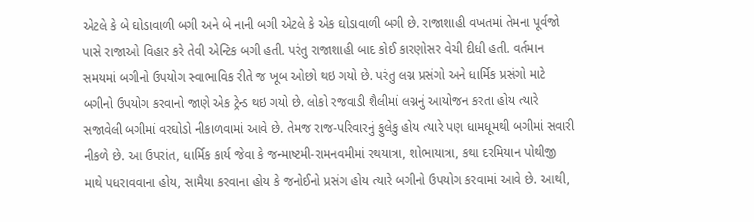એટલે કે બે ઘોડાવાળી બગી અને બે નાની બગી એટલે કે એક ઘોડાવાળી બગી છે. રાજાશાહી વખતમાં તેમના પૂર્વજો પાસે રાજાઓ વિહાર કરે તેવી એન્ટિક બગી હતી. પરંતુ રાજાશાહી બાદ કોઈ કારણોસર વેચી દીધી હતી. વર્તમાન સમયમાં બગીનો ઉપયોગ સ્વાભાવિક રીતે જ ખૂબ ઓછો થઇ ગયો છે. પરંતુ લગ્ન પ્રસંગો અને ધાર્મિક પ્રસંગો માટે બગીનો ઉપયોગ કરવાનો જાણે એક ટ્રેન્ડ થઇ ગયો છે. લોકો રજવાડી શૈલીમાં લગ્નનું આયોજન કરતા હોય ત્યારે સજાવેલી બગીમાં વરઘોડો નીકાળવામાં આવે છે. તેમજ રાજ-પરિવારનું ફુલેકુ હોય ત્યારે પણ ધામધૂમથી બગીમાં સવારી નીકળે છે. આ ઉપરાંત, ધાર્મિક કાર્ય જેવા કે જન્માષ્ટમી-રામનવમીમાં રથયાત્રા, શોભાયાત્રા, કથા દરમિયાન પોથીજી માથે પધરાવવાના હોય, સામૈયા કરવાના હોય કે જનોઈનો પ્રસંગ હોય ત્યારે બગીનો ઉપયોગ કરવામાં આવે છે. આથી,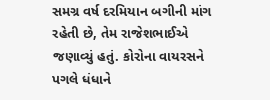સમગ્ર વર્ષ દરમિયાન બગીની માંગ રહેતી છે, તેમ રાજેશભાઈએ જણાવ્યું હતું. કોરોના વાયરસને પગલે ધંધાને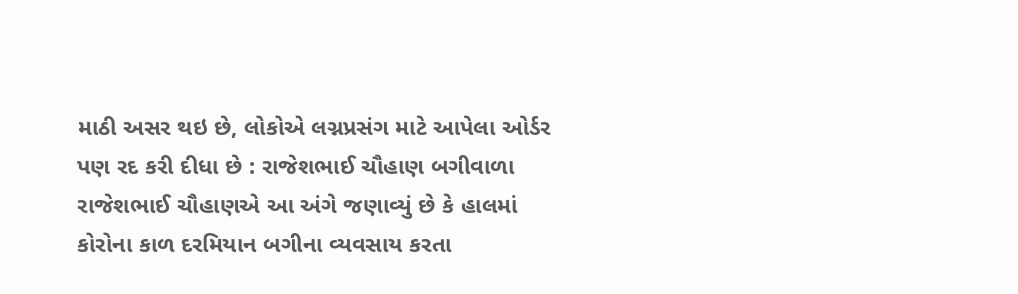માઠી અસર થઇ છે, લોકોએ લગ્નપ્રસંગ માટે આપેલા ઓર્ડર પણ રદ કરી દીધા છે : રાજેશભાઈ ચૌહાણ બગીવાળા રાજેશભાઈ ચૌહાણએ આ અંગે જણાવ્યું છે કે હાલમાં કોરોના કાળ દરમિયાન બગીના વ્યવસાય કરતા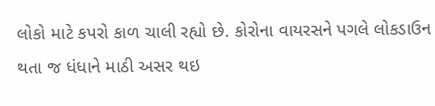લોકો માટે કપરો કાળ ચાલી રહ્યો છે. કોરોના વાયરસને પગલે લોકડાઉન થતા જ ધંધાને માઠી અસર થઇ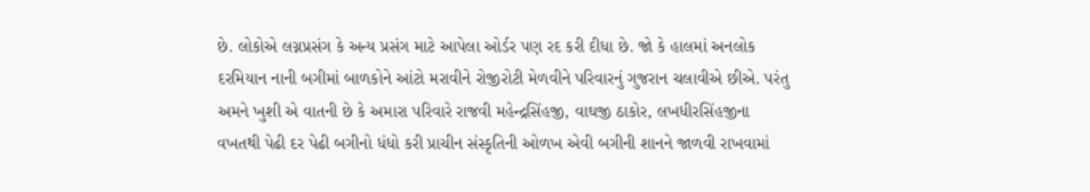છે. લોકોએ લગ્નપ્રસંગ કે અન્ય પ્રસંગ માટે આપેલા ઓર્ડર પણ રદ કરી દીધા છે. જો કે હાલમાં અનલોક દરમિયાન નાની બગીમાં બાળકોને આંટો મરાવીને રોજીરોટી મેળવીને પરિવારનું ગુજરાન ચલાવીએ છીએ. પરંતુ અમને ખુશી એ વાતની છે કે અમારા પરિવારે રાજવી મહેન્દ્રસિંહજી, વાઘજી ઠાકોર, લખધીરસિંહજીના વખતથી પેઢી દર પેઢી બગીનો ધંધો કરી પ્રાચીન સંસ્કૃતિની ઓળખ એવી બગીની શાનને જાળવી રાખવામાં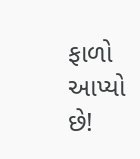ફાળો આપ્યો છે!